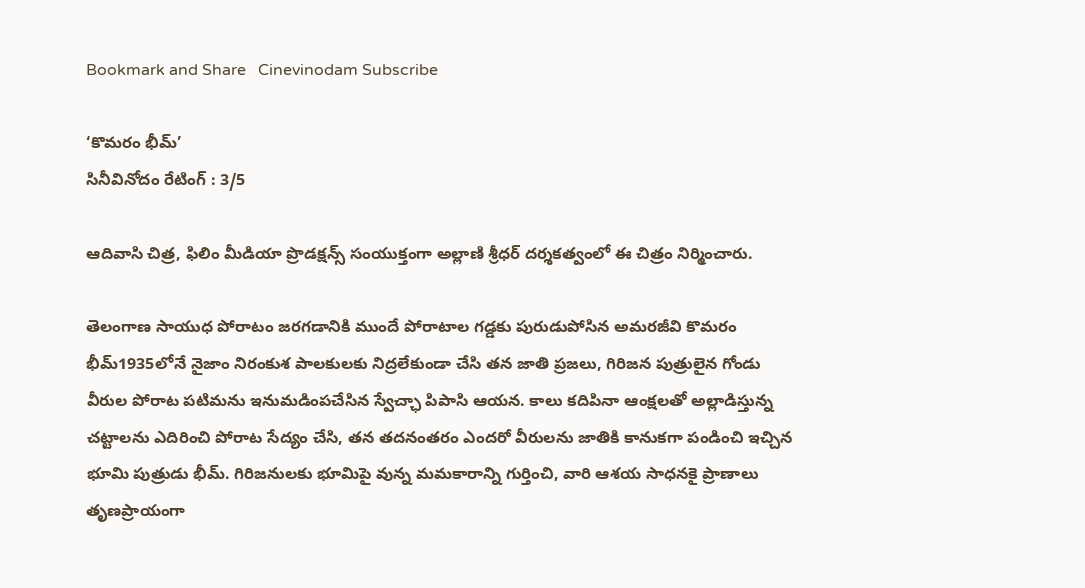Bookmark and Share   Cinevinodam Subscribe

‘కొమరం భీమ్’
సినీవినోదం రేటింగ్‌ : 3/5

ఆదివాసి చిత్ర, ఫిలిం మీడియా ప్రొడక్షన్స్ సంయుక్తంగా అల్లాణి శ్రీధర్ దర్శకత్వంలో ఈ చిత్రం నిర్మించారు.

తెలంగాణ సాయుధ పోరాటం జరగడానికి ముందే పోరాటాల గడ్డకు పురుడుపోసిన అమరజీవి కొమరం భీమ్1935లోనే నైజాం నిరంకుశ పాలకులకు నిద్రలేకుండా చేసి తన జాతి ప్రజలు, గిరిజన పుత్రులైన గోండు వీరుల పోరాట పటిమను ఇనుమడింపచేసిన స్వేచ్ఛా పిపాసి ఆయన. కాలు కదిపినా ఆంక్షలతో అల్లాడిస్తున్న చట్టాలను ఎదిరించి పోరాట సేద్యం చేసి, తన తదనంతరం ఎందరో వీరులను జాతికి కానుకగా పండించి ఇచ్చిన భూమి పుత్రుడు భీమ్. గిరిజనులకు భూమిపై వున్న మమకారాన్ని గుర్తించి, వారి ఆశయ సాధనకై ప్రాణాలు తృణప్రాయంగా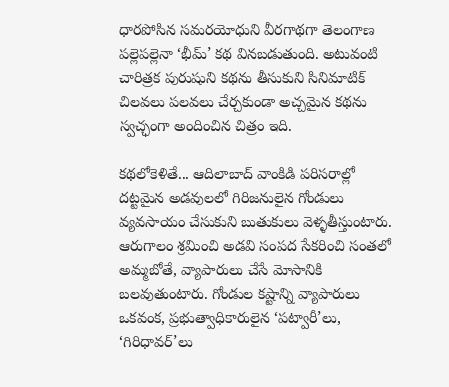ధారపోసిన సమరయోధుని వీరగాథగా తెలంగాణ పల్లెపల్లెనా ‘భీమ్’ కథ వినబడుతుంది. అటువంటి చారిత్రక పురుషుని కథను తీసుకుని సినిమాటిక్ చిలవలు పలవలు చేర్చకుండా అచ్చమైన కథను స్వచ్ఛంగా అందించిన చిత్రం ఇది.

కథలోకెళితే... ఆదిలాబాద్ వాంకిడి పరిసరాల్లో దట్టమైన అడవులలో గిరిజనులైన గోండులు వ్యవసాయం చేసుకుని బుతుకులు వెళ్ళతీస్తుంటారు. ఆరుగాలం శ్రమించి అడవి సంపద సేకరించి సంతలో అమ్మబోతే, వ్యాపారులు చేసే మోసానికి బలవుతుంటారు. గోండుల కష్టాన్ని వ్యాపారులు ఒకవంక, ప్రభుత్వాధికారులైన ‘పట్వారీ’లు, ‘గిరిధావర్’లు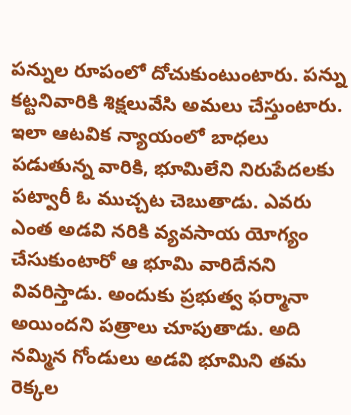పన్నుల రూపంలో దోచుకుంటుంటారు. పన్ను కట్టనివారికి శిక్షలువేసి అమలు చేస్తుంటారు. ఇలా ఆటవిక న్యాయంలో బాధలు పడుతున్న వారికి, భూమిలేని నిరుపేదలకు పట్వారీ ఓ ముచ్చట చెబుతాడు. ఎవరు ఎంత అడవి నరికి వ్యవసాయ యోగ్యం చేసుకుంటారో ఆ భూమి వారిదేనని వివరిస్తాడు. అందుకు ప్రభుత్వ ఫర్మానా అయిందని పత్రాలు చూపుతాడు. అది నమ్మిన గోండులు అడవి భూమిని తమ రెక్కల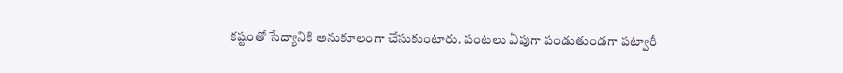కష్టంతో సేద్యానికి అనుకూలంగా చేసుకుంటారు. పంటలు ఏపుగా పండుతుండగా పట్వారీ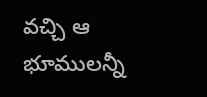వచ్చి ఆ భూములన్నీ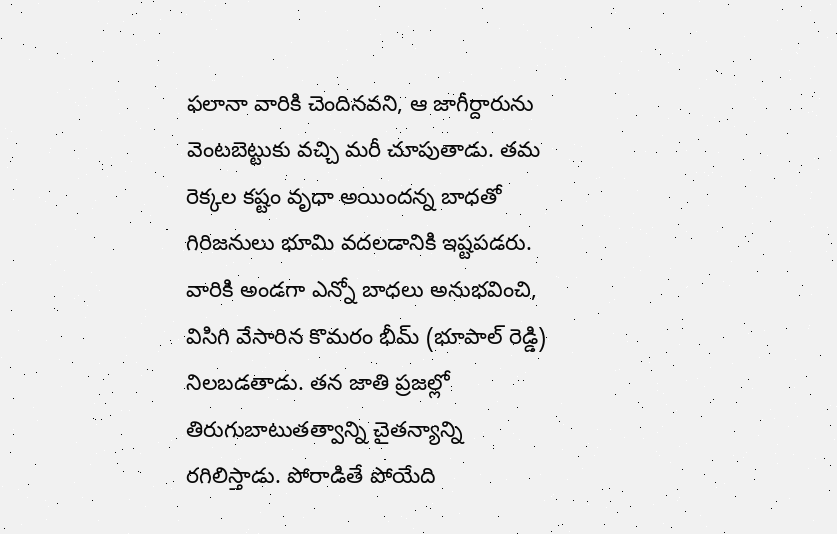ఫలానా వారికి చెందినవని, ఆ జాగీర్దారును వెంటబెట్టుకు వచ్చి మరీ చూపుతాడు. తమ రెక్కల కష్టం వృధా అయిందన్న బాధతో గిరిజనులు భూమి వదలడానికి ఇష్టపడరు. వారికి అండగా ఎన్నో బాధలు అనుభవించి, విసిగి వేసారిన కొమరం భీమ్ (భూపాల్ రెడ్డి) నిలబడతాడు. తన జాతి ప్రజల్లో తిరుగుబాటుతత్వాన్ని చైతన్యాన్ని రగిలిస్తాడు. పోరాడితే పోయేది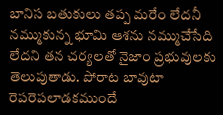బానిస బతుకులు తప్ప మరేం లేదనీ నమ్ముకున్న భూమి ఆశను నమ్ముచేసేది లేదని తన చర్యలతో నైజాం ప్రభువులకు తెలుపుతాడు. పోరాట బావుటా రెపరెపలాడకముందే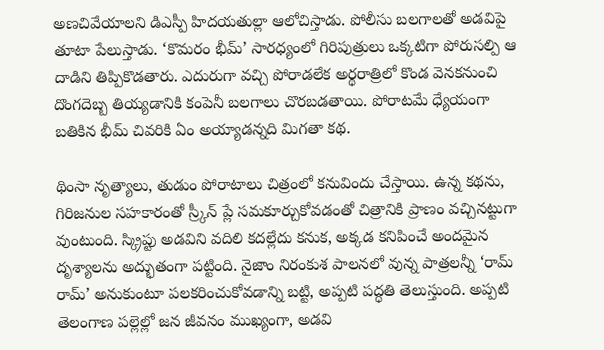అణచివేయాలని డిఎస్పీ హిదయతుల్లా ఆలోచిస్తాడు. పోలీసు బలగాలతో అడవిపై తూటా పేలుస్తాడు. ‘కొమరం భీమ్’ సారధ్యంలో గిరిపుత్రులు ఒక్కటిగా పోరుసల్పి ఆ దాడిని తిప్పికొడతారు. ఎదురుగా వచ్చి పోరాడలేక అర్థరాత్రిలో కొండ వెనకనుంచి దొంగదెబ్బ తియ్యడానికి కంపెనీ బలగాలు చొరబడతాయి. పోరాటమే ధ్యేయంగా బతికిన భీమ్ చివరికి ఏం అయ్యాడన్నది మిగతా కథ.

థింసా నృత్యాలు, తుడుం పోరాటాలు చిత్రంలో కనువిందు చేస్తాయి. ఉన్న కథను, గిరిజనుల సహకారంతో స్ర్కీన్ ప్లే సమకూర్చుకోవడంతో చిత్రానికి ప్రాణం వచ్చినట్టుగా వుంటుంది. స్క్రిప్టు అడవిని వదిలి కదల్లేదు కనుక, అక్కడ కనిపించే అందమైన దృశ్యాలను అద్భుతంగా పట్టింది. నైజాం నిరంకుశ పాలనలో వున్న పాత్రలన్నీ ‘రామ్ రామ్’ అనుకుంటూ పలకరించుకోవడాన్ని బట్టి, అప్పటి పద్ధతి తెలుస్తుంది. అప్పటి తెలంగాణ పల్లెల్లో జన జీవనం ముఖ్యంగా, అడవి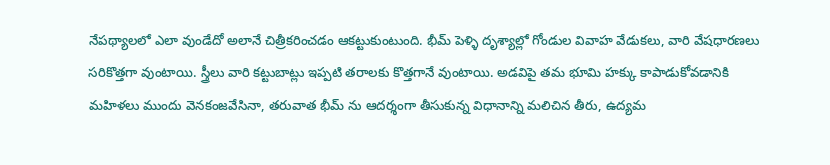నేపథ్యాలలో ఎలా వుండేదో అలానే చిత్రీకరించడం ఆకట్టుకుంటుంది. భీమ్ పెళ్ళి దృశ్యాల్లో గోండుల వివాహ వేడుకలు, వారి వేషధారణలు సరికొత్తగా వుంటాయి. స్త్రీలు వారి కట్టుబాట్లు ఇప్పటి తరాలకు కొత్తగానే వుంటాయి. అడవిపై తమ భూమి హక్కు కాపాడుకోవడానికి మహిళలు ముందు వెనకంజవేసినా, తరువాత భీమ్ ను ఆదర్శంగా తీసుకున్న విధానాన్ని మలిచిన తీరు, ఉద్యమ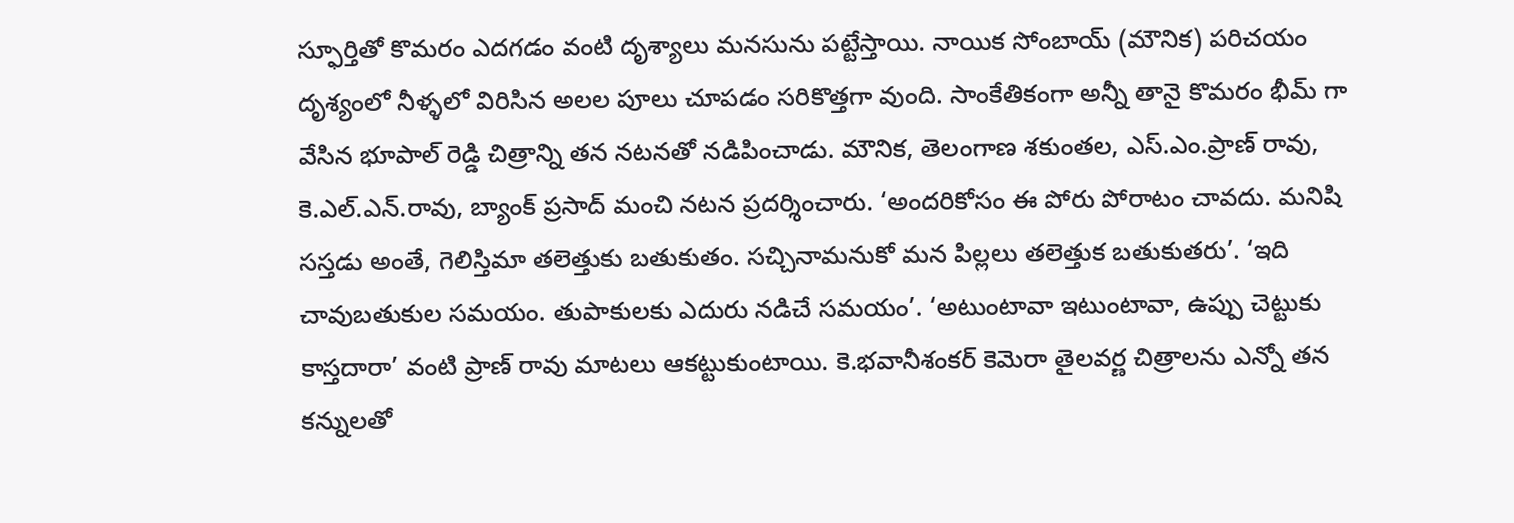స్ఫూర్తితో కొమరం ఎదగడం వంటి దృశ్యాలు మనసును పట్టేస్తాయి. నాయిక సోంబాయ్ (మౌనిక) పరిచయం దృశ్యంలో నీళ్ళలో విరిసిన అలల పూలు చూపడం సరికొత్తగా వుంది. సాంకేతికంగా అన్నీ తానై కొమరం భీమ్ గా వేసిన భూపాల్ రెడ్డి చిత్రాన్ని తన నటనతో నడిపించాడు. మౌనిక, తెలంగాణ శకుంతల, ఎస్.ఎం.ప్రాణ్ రావు, కె.ఎల్.ఎన్.రావు, బ్యాంక్ ప్రసాద్ మంచి నటన ప్రదర్శించారు. ‘అందరికోసం ఈ పోరు పోరాటం చావదు. మనిషి సస్తడు అంతే, గెలిస్తిమా తలెత్తుకు బతుకుతం. సచ్చినామనుకో మన పిల్లలు తలెత్తుక బతుకుతరు’. ‘ఇది చావుబతుకుల సమయం. తుపాకులకు ఎదురు నడిచే సమయం’. ‘అటుంటావా ఇటుంటావా, ఉప్పు చెట్టుకు కాస్తదారా’ వంటి ప్రాణ్ రావు మాటలు ఆకట్టుకుంటాయి. కె.భవానీశంకర్ కెమెరా తైలవర్ణ చిత్రాలను ఎన్నో తన కన్నులతో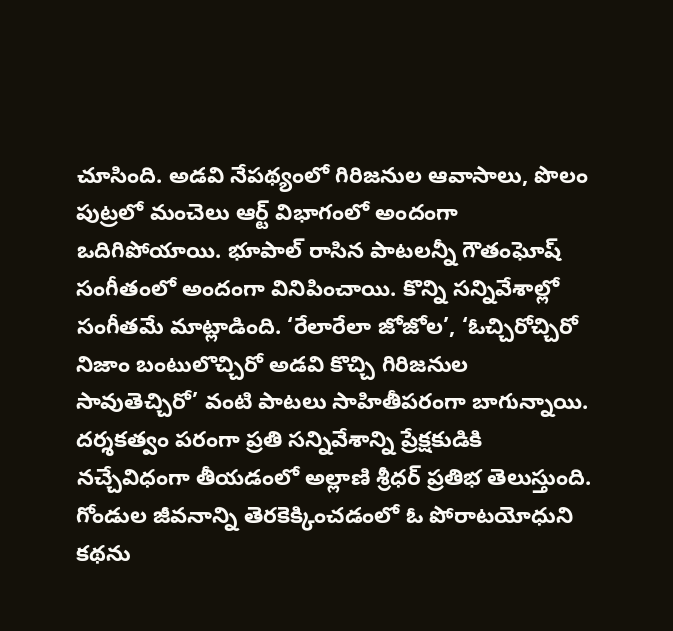చూసింది. అడవి నేపథ్యంలో గిరిజనుల ఆవాసాలు, పొలం పుట్రలో మంచెలు ఆర్ట్ విభాగంలో అందంగా ఒదిగిపోయాయి. భూపాల్ రాసిన పాటలన్నీ గౌతంఘోష్ సంగీతంలో అందంగా వినిపించాయి. కొన్ని సన్నివేశాల్లో సంగీతమే మాట్లాడింది. ‘రేలారేలా జోజోల’, ‘ఓచ్చిరోచ్చిరో నిజాం బంటులొచ్చిరో అడవి కొచ్చి గిరిజనుల సావుతెచ్చిరో’ వంటి పాటలు సాహితీపరంగా బాగున్నాయి. దర్శకత్వం పరంగా ప్రతి సన్నివేశాన్ని ప్రేక్షకుడికి నచ్చేవిధంగా తీయడంలో అల్లాణి శ్రీధర్ ప్రతిభ తెలుస్తుంది. గోండుల జీవనాన్ని తెరకెక్కించడంలో ఓ పోరాటయోధుని కథను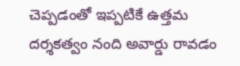చెప్పడంతో ఇప్పటికే ఉత్తమ దర్శకత్వం నంది అవార్డు రావడం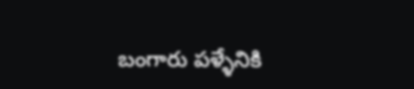బంగారు పళ్ళేనికి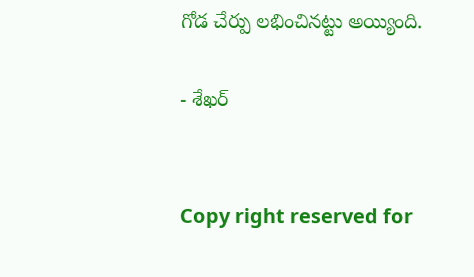గోడ చేర్పు లభించినట్టు అయ్యింది.

- శేఖర్


Copy right reserved for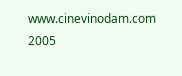www.cinevinodam.com 2005